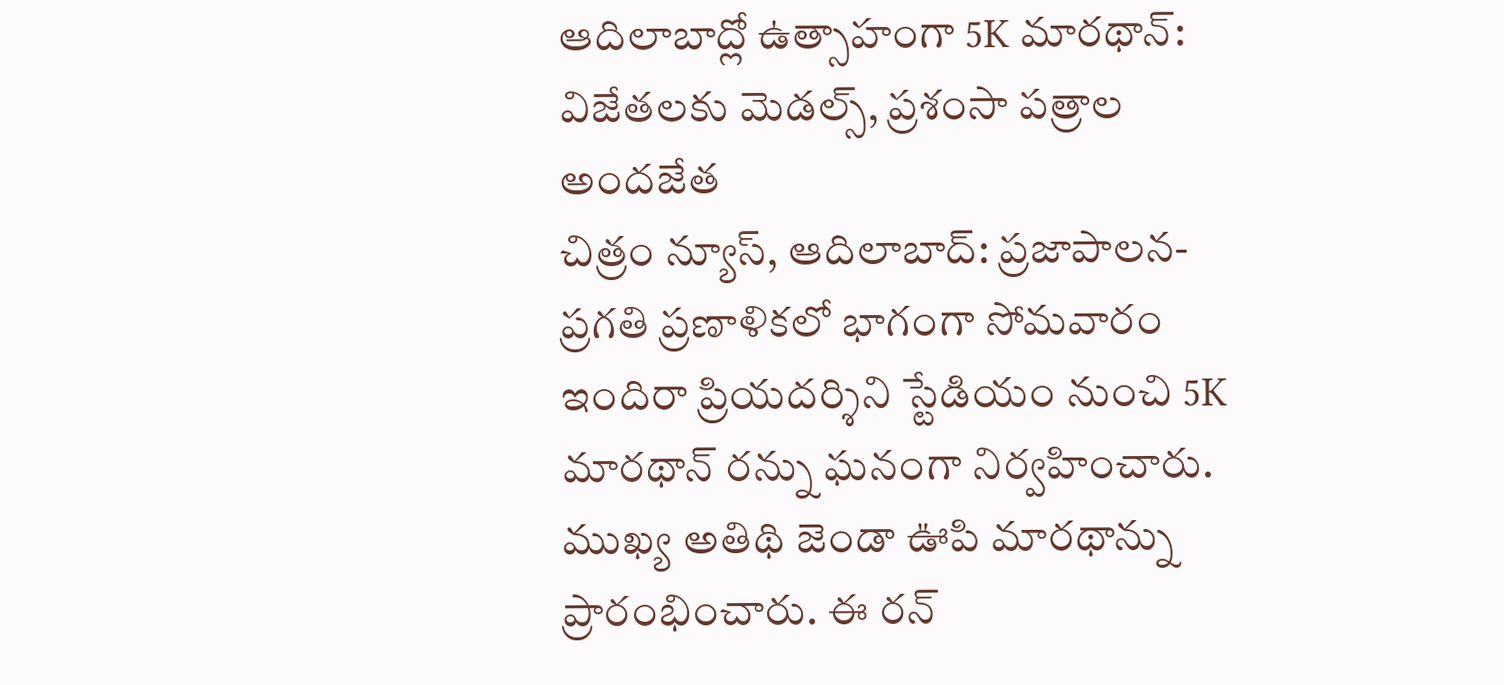ఆదిలాబాద్లో ఉత్సాహంగా 5K మారథాన్: విజేతలకు మెడల్స్, ప్రశంసా పత్రాల అందజేత
చిత్రం న్యూస్, ఆదిలాబాద్: ప్రజాపాలన-ప్రగతి ప్రణాళికలో భాగంగా సోమవారం ఇందిరా ప్రియదర్శిని స్టేడియం నుంచి 5K మారథాన్ రన్ను ఘనంగా నిర్వహించారు. ముఖ్య అతిథి జెండా ఊపి మారథాన్ను ప్రారంభించారు. ఈ రన్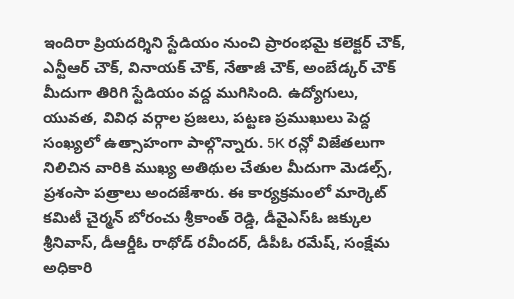ఇందిరా ప్రియదర్శిని స్టేడియం నుంచి ప్రారంభమై కలెక్టర్ చౌక్, ఎన్టీఆర్ చౌక్, వినాయక్ చౌక్, నేతాజీ చౌక్, అంబేడ్కర్ చౌక్ మీదుగా తిరిగి స్టేడియం వద్ద ముగిసింది. ఉద్యోగులు, యువత, వివిధ వర్గాల ప్రజలు, పట్టణ ప్రముఖులు పెద్ద సంఖ్యలో ఉత్సాహంగా పాల్గొన్నారు. 5K రన్లో విజేతలుగా నిలిచిన వారికి ముఖ్య అతిథుల చేతుల మీదుగా మెడల్స్, ప్రశంసా పత్రాలు అందజేశారు. ఈ కార్యక్రమంలో మార్కెట్ కమిటీ చైర్మన్ బోరంచు శ్రీకాంత్ రెడ్డి, డీవైఎస్ఓ జక్కుల శ్రీనివాస్, డీఆర్డీఓ రాథోడ్ రవీందర్, డీపీఓ రమేష్, సంక్షేమ అధికారి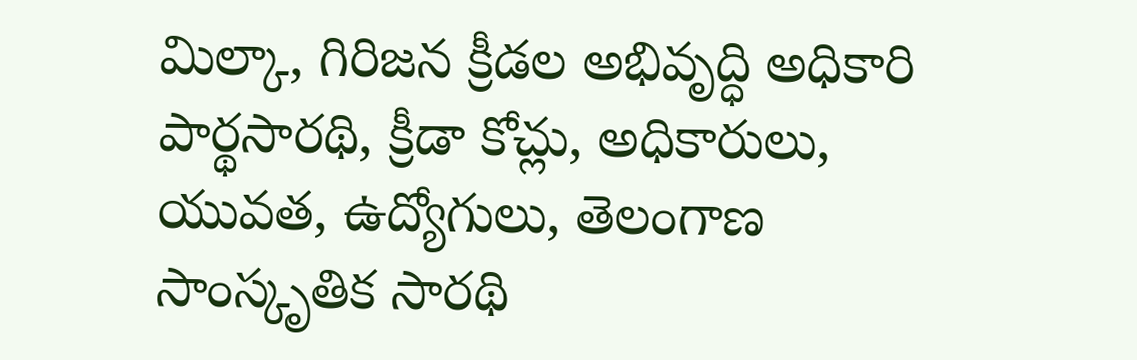మిల్కా, గిరిజన క్రీడల అభివృద్ధి అధికారి పార్థసారథి, క్రీడా కోచ్లు, అధికారులు, యువత, ఉద్యోగులు, తెలంగాణ సాంస్కృతిక సారథి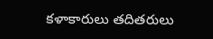కళాకారులు తదితరులు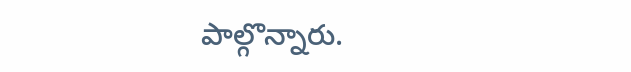పాల్గొన్నారు.